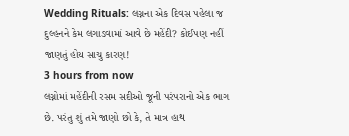Wedding Rituals: લગ્નના એક દિવસ પહેલા જ દુલ્હનને કેમ લગાડવામાં આવે છે મહેંદી? કોઈપણ નહીં જાણતું હોય સાચુ કારણ!
3 hours from now
લગ્નોમાં મહેંદીની રસમ સદીઓ જૂની પરંપરાનો એક ભાગ છે. પરંતુ શું તમે જાણો છો કે, તે માત્ર હાથ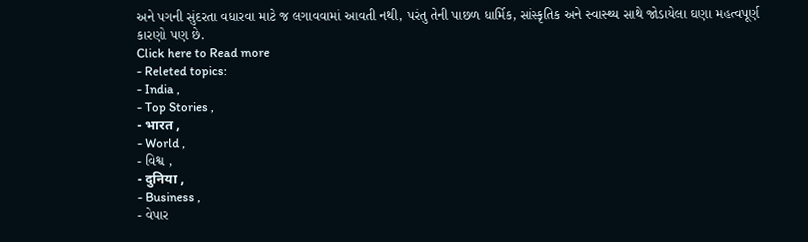અને પગની સુંદરતા વધારવા માટે જ લગાવવામાં આવતી નથી, પરંતુ તેની પાછળ ધાર્મિક, સાંસ્કૃતિક અને સ્વાસ્થ્ય સાથે જોડાયેલા ઘણા મહત્વપૂર્ણ કારણો પણ છે.
Click here to Read more
- Releted topics:
- India ,
- Top Stories ,
- भारत ,
- World ,
- વિશ્વ ,
- दुनिया ,
- Business ,
- વેપાર